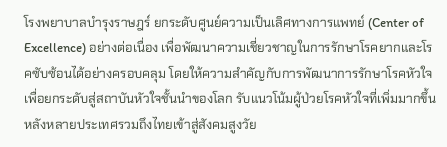โรงพยาบาลบำรุงราษฎร์ ยกระดับศูนย์ความเป็นเลิศทางการแพทย์ (Center of Excellence) อย่างต่อเนื่อง เพื่อพัฒนาความเชี่ยวชาญในการรักษาโรคยากและโรคซับซ้อนได้อย่างครอบคลุม โดยให้ความสำคัญกับการพัฒนาการรักษาโรคหัวใจเพื่อยกระดับสู่สถาบันหัวใจชั้นนำของโลก รับแนวโน้มผู้ป่วยโรคหัวใจที่เพิ่มมากขึ้นหลังหลายประเทศรวมถึงไทยเข้าสู่สังคมสูงวัย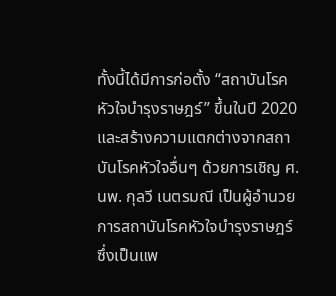ทั้งนี้ได้มีการก่อตั้ง “สถาบันโรคหัวใจบำรุงราษฎร์” ขึ้นในปี 2020 และสร้างความแตกต่างจากสถาบันโรคหัวใจอื่นๆ ด้วยการเชิญ ศ. นพ. กุลวี เนตรมณี เป็นผู้อำนวยการสถาบันโรคหัวใจบำรุงราษฎร์ ซึ่งเป็นแพ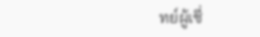ทย์ผู้เชี่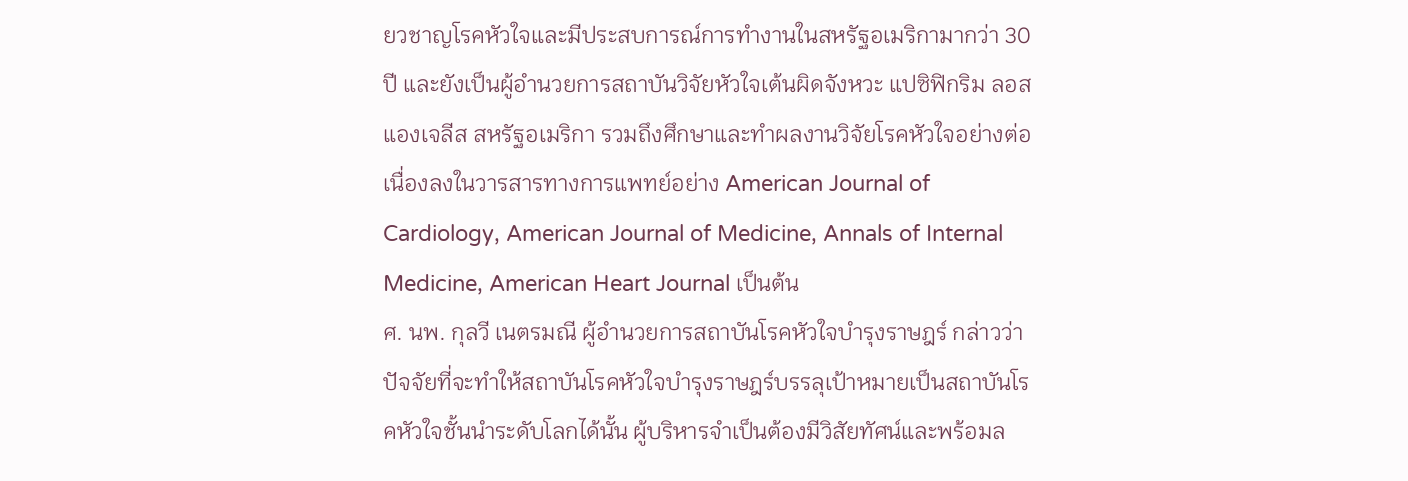ยวชาญโรคหัวใจและมีประสบการณ์การทำงานในสหรัฐอเมริกามากว่า 30 ปี และยังเป็นผู้อำนวยการสถาบันวิจัยหัวใจเต้นผิดจังหวะ แปซิฟิกริม ลอสแองเจลีส สหรัฐอเมริกา รวมถึงศึกษาและทำผลงานวิจัยโรคหัวใจอย่างต่อเนื่องลงในวารสารทางการแพทย์อย่าง American Journal of Cardiology, American Journal of Medicine, Annals of Internal Medicine, American Heart Journal เป็นต้น
ศ. นพ. กุลวี เนตรมณี ผู้อำนวยการสถาบันโรคหัวใจบำรุงราษฎร์ กล่าวว่า ปัจจัยที่จะทำให้สถาบันโรคหัวใจบำรุงราษฎร์บรรลุเป้าหมายเป็นสถาบันโรคหัวใจชั้นนำระดับโลกได้นั้น ผู้บริหารจำเป็นต้องมีวิสัยทัศน์และพร้อมล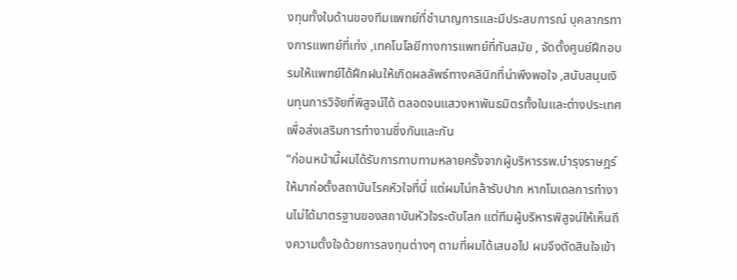งทุนทั้งในด้านของทีมแพทย์ที่ชำนาญการและมีประสบการณ์ บุคลากรทางการแพทย์ที่เก่ง ,เทคโนโลยีทางการแพทย์ที่ทันสมัย , จัดตั้งศูนย์ฝึกอบรมให้แพทย์ได้ฝึกฝนให้เกิดผลลัพธ์ทางคลินิกที่น่าพึงพอใจ ,สนับสนุนเงินทุนการวิจัยที่พิสูจน์ได้ ตลอดจนแสวงหาพันธมิตรทั้งในและต่างประเทศเพื่อส่งเสริมการทำงานซึ่งกันและกัน
“ก่อนหน้านี้ผมได้รับการทาบทามหลายครั้งจากผู้บริหารรพ.บำรุงราษฎร์ ให้มาก่อตั้งสถาบันโรคหัวใจที่นี่ แต่ผมไม่กล้ารับปาก หากโมเดลการทำงานไม่ได้มาตรฐานของสถาบันหัวใจระดับโลก แต่ทีมผู้บริหารพิสูจน์ให้เห็นถึงความตั้งใจด้วยการลงทุนต่างๆ ตามที่ผมได้เสนอไป ผมจึงตัดสินใจเข้า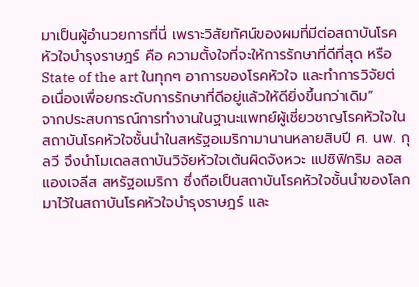มาเป็นผู้อำนวยการที่นี่ เพราะวิสัยทัศน์ของผมที่มีต่อสถาบันโรคหัวใจบำรุงราษฎร์ คือ ความตั้งใจที่จะให้การรักษาที่ดีที่สุด หรือ State of the art ในทุกๆ อาการของโรคหัวใจ และทำการวิจัยต่อเนื่องเพื่อยกระดับการรักษาที่ดีอยู่แล้วให้ดียิ่งขึ้นกว่าเดิม”
จากประสบการณ์การทำงานในฐานะแพทย์ผู้เชี่ยวชาญโรคหัวใจในสถาบันโรคหัวใจชั้นนำในสหรัฐอเมริกามานานหลายสิบปี ศ. นพ. กุลวี จึงนำโมเดลสถาบันวิจัยหัวใจเต้นผิดจังหวะ แปซิฟิกริม ลอสแองเจลีส สหรัฐอเมริกา ซึ่งถือเป็นสถาบันโรคหัวใจชั้นนำของโลก มาไว้ในสถาบันโรคหัวใจบำรุงราษฎร์ และ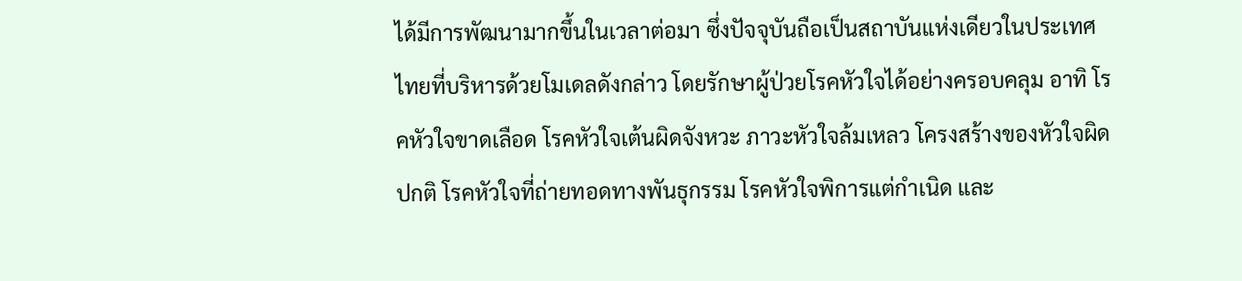ได้มีการพัฒนามากขึ้นในเวลาต่อมา ซึ่งปัจจุบันถือเป็นสถาบันแห่งเดียวในประเทศไทยที่บริหารด้วยโมเดลดังกล่าว โดยรักษาผู้ป่วยโรคหัวใจได้อย่างครอบคลุม อาทิ โรคหัวใจขาดเลือด โรคหัวใจเต้นผิดจังหวะ ภาวะหัวใจล้มเหลว โครงสร้างของหัวใจผิดปกติ โรคหัวใจที่ถ่ายทอดทางพันธุกรรม โรคหัวใจพิการแต่กำเนิด และ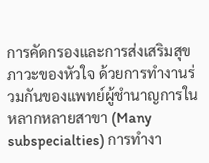การคัดกรองและการส่งเสริมสุขภาวะของหัวใจ ด้วยการทำงานร่วมกันของแพทย์ผู้ชำนาญการในหลากหลายสาขา (Many subspecialties) การทำงา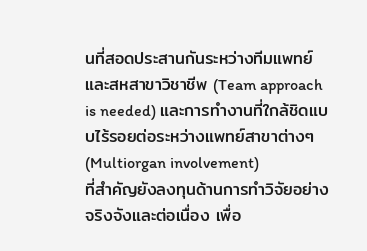นที่สอดประสานกันระหว่างทีมแพทย์และสหสาขาวิชาชีพ (Team approach is needed) และการทำงานที่ใกล้ชิดแบบไร้รอยต่อระหว่างแพทย์สาขาต่างๆ (Multiorgan involvement)
ที่สำคัญยังลงทุนด้านการทำวิจัยอย่างจริงจังและต่อเนื่อง เพื่อ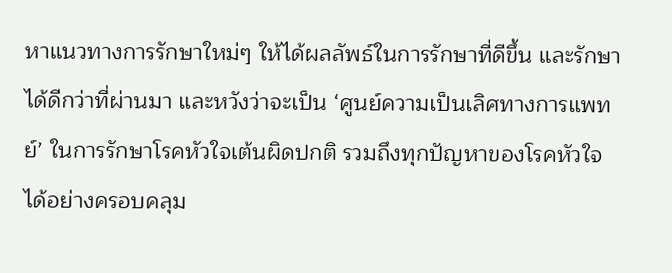หาแนวทางการรักษาใหม่ๆ ให้ได้ผลลัพธ์ในการรักษาที่ดีขึ้น และรักษาได้ดีกว่าที่ผ่านมา และหวังว่าจะเป็น ‘ศูนย์ความเป็นเลิศทางการแพทย์’ ในการรักษาโรคหัวใจเต้นผิดปกติ รวมถึงทุกปัญหาของโรคหัวใจได้อย่างครอบคลุม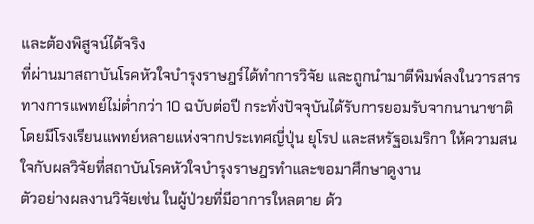และต้องพิสูจน์ได้จริง
ที่ผ่านมาสถาบันโรคหัวใจบำรุงราษฎร์ได้ทำการวิจัย และถูกนำมาตีพิมพ์ลงในวารสารทางการแพทย์ไม่ต่ำกว่า 10 ฉบับต่อปี กระทั่งปัจจุบันได้รับการยอมรับจากนานาชาติ โดยมีโรงเรียนแพทย์หลายแห่งจากประเทศญี่ปุ่น ยุโรป และสหรัฐอเมริกา ให้ความสนใจกับผลวิจัยที่สถาบันโรคหัวใจบำรุงราษฎรทำและขอมาศึกษาดูงาน
ตัวอย่างผลงานวิจัยเช่น ในผู้ป่วยที่มีอาการใหลตาย ด้ว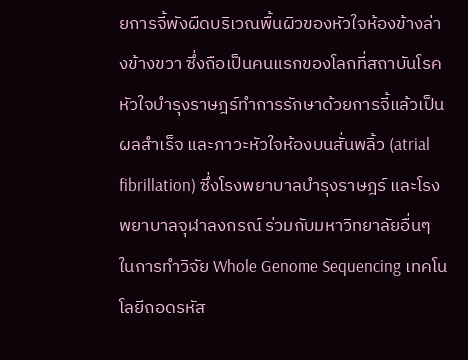ยการจี้พังผืดบริเวณพื้นผิวของหัวใจห้องข้างล่างข้างขวา ซึ่งถือเป็นคนแรกของโลกที่สถาบันโรคหัวใจบำรุงราษฎร์ทำการรักษาด้วยการจี้แล้วเป็นผลสำเร็จ และภาวะหัวใจห้องบนสั่นพลิ้ว (atrial fibrillation) ซึ่งโรงพยาบาลบำรุงราษฎร์ และโรงพยาบาลจุฬาลงกรณ์ ร่วมกับมหาวิทยาลัยอื่นๆ ในการทำวิจัย Whole Genome Sequencing เทคโนโลยีถอดรหัส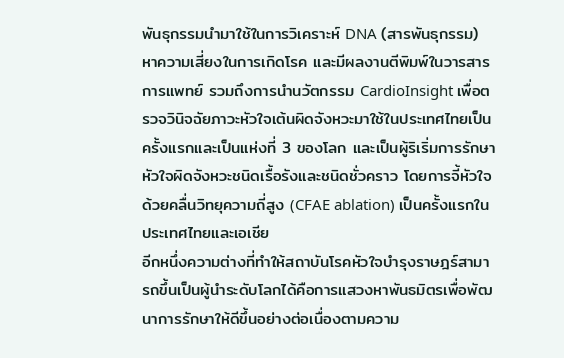พันธุกรรมนำมาใช้ในการวิเคราะห์ DNA (สารพันธุกรรม) หาความเสี่ยงในการเกิดโรค และมีผลงานตีพิมพ์ในวารสารการแพทย์ รวมถึงการนำนวัตกรรม CardioInsight เพื่อตรวจวินิจฉัยภาวะหัวใจเต้นผิดจังหวะมาใช้ในประเทศไทยเป็นครั้งแรกและเป็นแห่งที่ 3 ของโลก และเป็นผู้ริเริ่มการรักษาหัวใจผิดจังหวะชนิดเรื้อรังและชนิดชั่วคราว โดยการจี้หัวใจด้วยคลื่นวิทยุความถี่สูง (CFAE ablation) เป็นครั้งแรกในประเทศไทยและเอเชีย
อีกหนึ่งความต่างที่ทำให้สถาบันโรคหัวใจบำรุงราษฎร์สามารถขึ้นเป็นผู้นำระดับโลกได้คือการแสวงหาพันธมิตรเพื่อพัฒนาการรักษาให้ดีขึ้นอย่างต่อเนื่องตามความ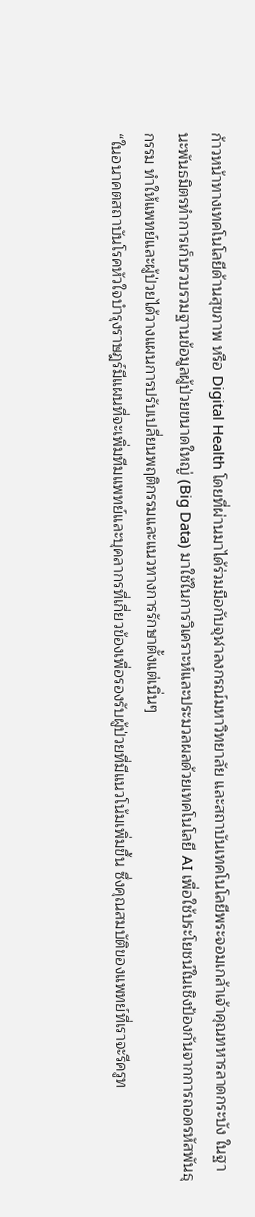ก้าวหน้าทางเทคโนโลยีด้านสุขภาพ หรือ Digital Health โดยที่ผ่านมาได้ร่วมมือกับจุฬาลงกรณ์มหาวิทยาลัย และสถาบันเทคโนโลยีพระจอมเกล้าเจ้าคุณทหารลาดกระบัง ในฐานะพันธมิตรทำการเก็บรวบรวมฐานข้อมูลผู้ป่วยขนาดใหญ่ (Big Data) มาใช้ในการวิเคราะห์และประมวลผลด้วยเทคโนโลยี AI เพื่อใช้ประโยชน์ในเชิงป้องกันจากการถอดรหัสพันธุกรรม ทำให้แพทย์และผู้ป่วยได้วางแผนการปรับเปลี่ยนพฤติกรรมและแนวทางการรักษาตั้งแต่เนิ่นๆ
“ในอนาคตสถาบันโรคหัวใจบำรุงราษฎร์มีแผนที่จะเพิ่มทีมแพทย์และบุคลากรที่เกี่ยวข้องเพื่อรองรับผู้ป่วยที่มีแนวโน้มเพิ่มขึ้น ซึ่งคุณสมบัติของแพทย์ที่เราจะรีครูท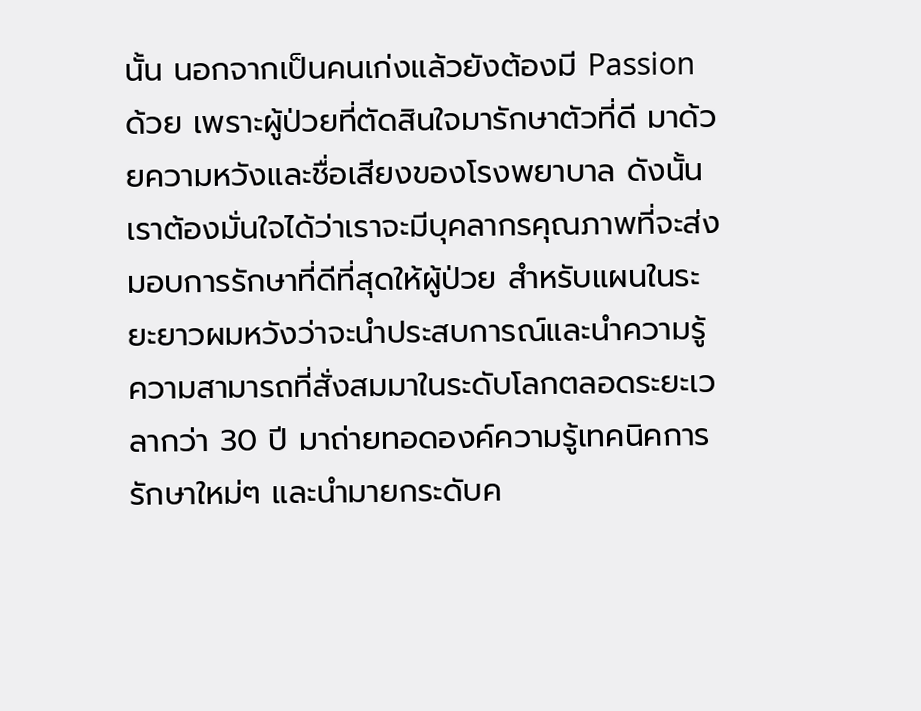นั้น นอกจากเป็นคนเก่งแล้วยังต้องมี Passion ด้วย เพราะผู้ป่วยที่ตัดสินใจมารักษาตัวที่ดี มาด้วยความหวังและชื่อเสียงของโรงพยาบาล ดังนั้นเราต้องมั่นใจได้ว่าเราจะมีบุคลากรคุณภาพที่จะส่งมอบการรักษาที่ดีที่สุดให้ผู้ป่วย สำหรับแผนในระยะยาวผมหวังว่าจะนำประสบการณ์และนำความรู้ความสามารถที่สั่งสมมาในระดับโลกตลอดระยะเวลากว่า 30 ปี มาถ่ายทอดองค์ความรู้เทคนิคการรักษาใหม่ๆ และนำมายกระดับค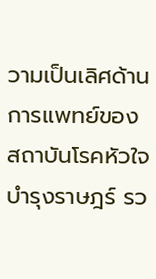วามเป็นเลิศด้านการแพทย์ของสถาบันโรคหัวใจบำรุงราษฎร์ รว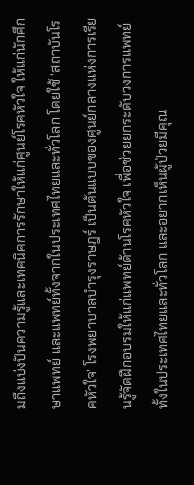มถึงแบ่งปันความรู้และเทคนิคการรักษาให้แก่ศูนย์โรคหัวใจ ให้แก่นักศึกษาแพทย์ และแพทย์ทั้งจากในประเทศไทยและทั่วโลก โดยใช้ ‘สถาบันโรคหัวใจ’ โรงพยาบาลบำรุงราษฎร์ เป็นต้นแบบของศูนย์กลางแห่งการเรียนรู้จัดฝึกอบรมให้แก่แพทย์ด้านโรคหัวใจ เพื่อช่วยยกระดับวงการแพทย์ทั้งในประเทศไทยและทั่วโลก และอยากเห็นผู้ป่วยมีคุณ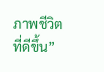ภาพชีวิตที่ดีขึ้น”